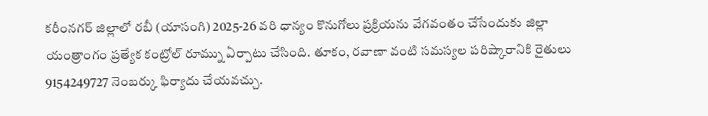కరీంనగర్ జిల్లాలో రబీ (యాసంగి) 2025-26 వరి ధాన్యం కొనుగోలు ప్రక్రియను వేగవంతం చేసేందుకు జిల్లా యంత్రాంగం ప్రత్యేక కంట్రోల్ రూమ్ను ఏర్పాటు చేసింది. తూకం, రవాణా వంటి సమస్యల పరిష్కారానికి రైతులు 9154249727 నెంబర్కు ఫిర్యాదు చేయవచ్చు.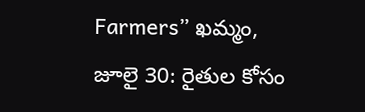Farmers” ఖమ్మం, జూలై 30: రైతుల కోసం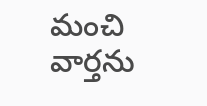మంచి వార్తను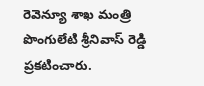రెవెన్యూ శాఖ మంత్రి పొంగులేటి శ్రీనివాస్ రెడ్డి ప్రకటించారు.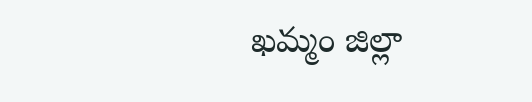ఖమ్మం జిల్లా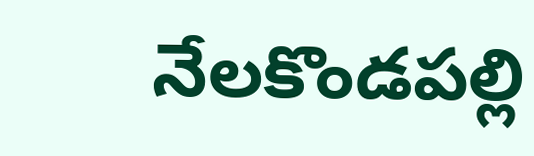నేలకొండపల్లి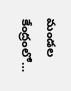మండల కేంద్రంలో…